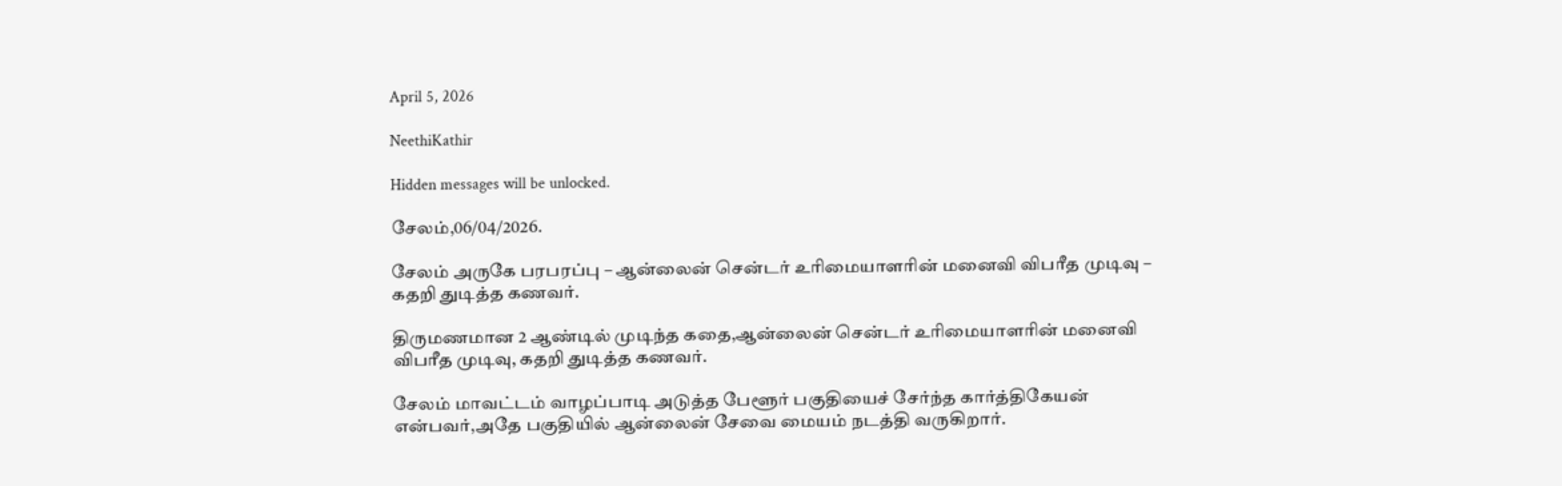April 5, 2026

NeethiKathir

Hidden messages will be unlocked.

சேலம்,06/04/2026.

சேலம் அருகே பரபரப்பு – ஆன்லைன் சென்டர் உரிமையாளரின் மனைவி விபரீத முடிவு – கதறி துடித்த கணவர்.

திருமணமான 2 ஆண்டில் முடிந்த கதை,ஆன்லைன் சென்டர் உரிமையாளரின் மனைவி விபரீத முடிவு, கதறி துடித்த கணவர்.

சேலம் மாவட்டம் வாழப்பாடி அடுத்த பேளூர் பகுதியைச் சேர்ந்த கார்த்திகேயன் என்பவர்,அதே பகுதியில் ஆன்லைன் சேவை மையம் நடத்தி வருகிறார்.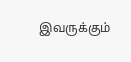இவருக்கும்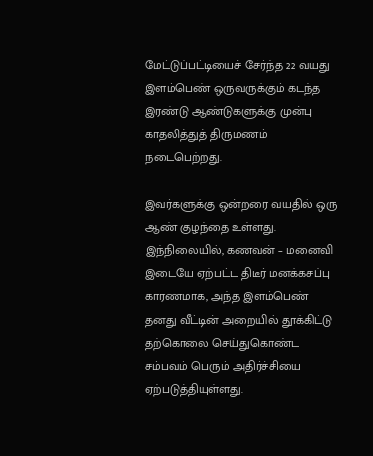மேட்டுப்பட்டியைச் சேர்ந்த 22 வயது இளம்பெண் ஒருவருக்கும் கடந்த இரண்டு ஆண்டுகளுக்கு முன்பு காதலித்துத் திருமணம் நடைபெற்றது.

இவர்களுக்கு ஒன்றரை வயதில் ஒரு ஆண் குழந்தை உள்ளது. இந்நிலையில், கணவன் – மனைவி இடையே ஏற்பட்ட திடீர் மனக்கசப்பு காரணமாக, அந்த இளம்பெண் தனது வீட்டின் அறையில் தூக்கிட்டு தற்கொலை செய்துகொண்ட சம்பவம் பெரும் அதிர்ச்சியை ஏற்படுத்தியுள்ளது.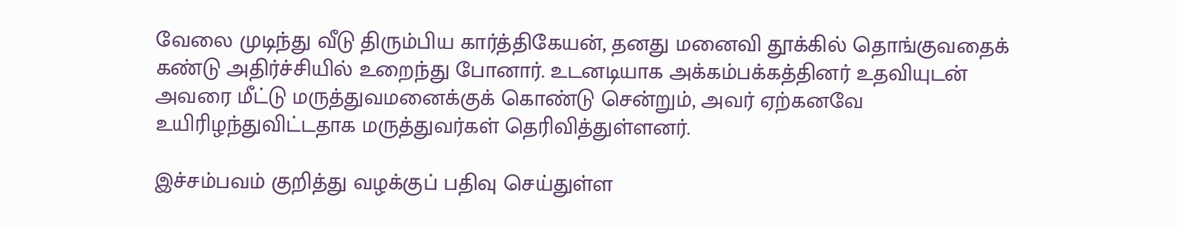வேலை முடிந்து வீடு திரும்பிய கார்த்திகேயன், தனது மனைவி தூக்கில் தொங்குவதைக் கண்டு அதிர்ச்சியில் உறைந்து போனார். உடனடியாக அக்கம்பக்கத்தினர் உதவியுடன் அவரை மீட்டு மருத்துவமனைக்குக் கொண்டு சென்றும், அவர் ஏற்கனவே உயிரிழந்துவிட்டதாக மருத்துவர்கள் தெரிவித்துள்ளனர்.

இச்சம்பவம் குறித்து வழக்குப் பதிவு செய்துள்ள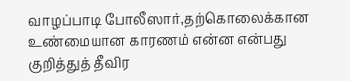வாழப்பாடி போலீஸார்,தற்கொலைக்கான உண்மையான காரணம் என்ன என்பது குறித்துத் தீவிர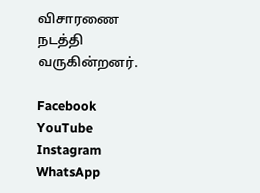விசாரணை நடத்தி வருகின்றனர்.

Facebook
YouTube
Instagram
WhatsApp